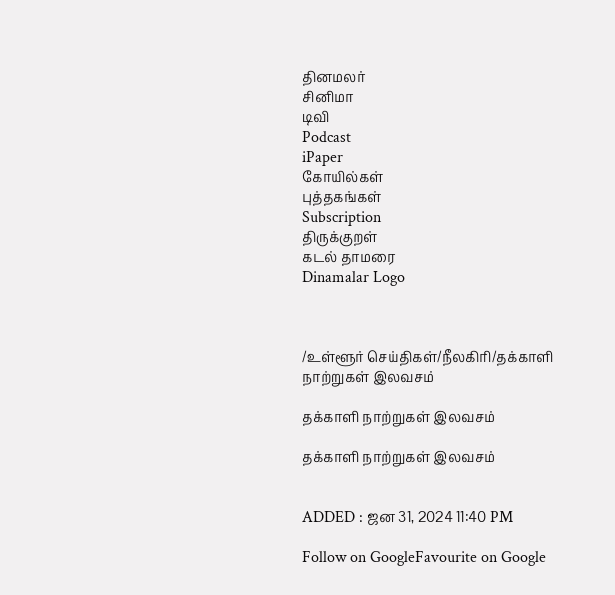தினமலர்
சினிமா
டிவி
Podcast
iPaper
கோயில்கள்
புத்தகங்கள்
Subscription
திருக்குறள்
கடல் தாமரை
Dinamalar Logo



/உள்ளூர் செய்திகள்/நீலகிரி/தக்காளி நாற்றுகள் இலவசம்

தக்காளி நாற்றுகள் இலவசம்

தக்காளி நாற்றுகள் இலவசம்


ADDED : ஜன 31, 2024 11:40 PM

Follow on GoogleFavourite on Google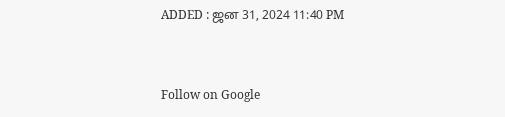ADDED : ஜன 31, 2024 11:40 PM


Follow on Google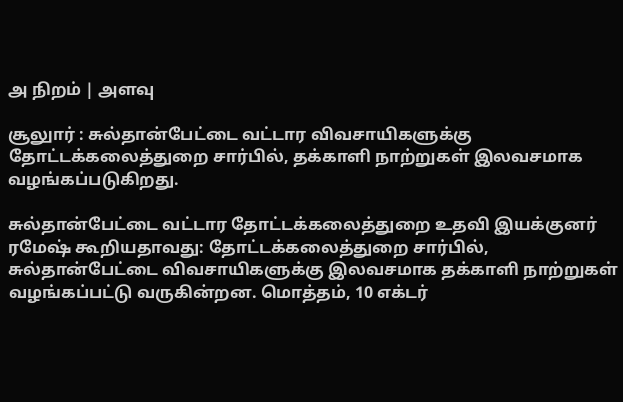அ நிறம் | அளவு

சூலுார் : சுல்தான்பேட்டை வட்டார விவசாயிகளுக்கு தோட்டக்கலைத்துறை சார்பில், தக்காளி நாற்றுகள் இலவசமாக வழங்கப்படுகிறது.

சுல்தான்பேட்டை வட்டார தோட்டக்கலைத்துறை உதவி இயக்குனர் ரமேஷ் கூறியதாவது: தோட்டக்கலைத்துறை சார்பில், சுல்தான்பேட்டை விவசாயிகளுக்கு இலவசமாக தக்காளி நாற்றுகள் வழங்கப்பட்டு வருகின்றன. மொத்தம், 10 எக்டர்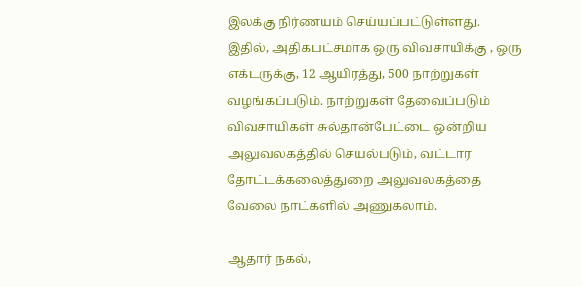இலக்கு நிர்ணயம் செய்யப்பட்டுள்ளது. இதில், அதிகபட்சமாக ஒரு விவசாயிக்கு , ஒரு எக்டருக்கு, 12 ஆயிரத்து, 500 நாற்றுகள் வழங்கப்படும். நாற்றுகள் தேவைப்படும் விவசாயிகள் சுல்தான்பேட்டை ஒன்றிய அலுவலகத்தில் செயல்படும், வட்டார தோட்டக்கலைத்துறை அலுவலகத்தை வேலை நாட்களில் அணுகலாம்.

ஆதார் நகல்,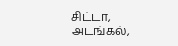சிட்டா, அடங்கல்,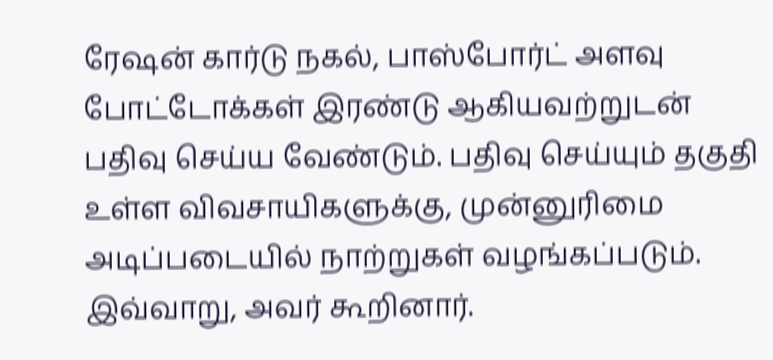ரேஷன் கார்டு நகல், பாஸ்போர்ட் அளவு போட்டோக்கள் இரண்டு ஆகியவற்றுடன் பதிவு செய்ய வேண்டும். பதிவு செய்யும் தகுதி உள்ள விவசாயிகளுக்கு, முன்னுரிமை அடிப்படையில் நாற்றுகள் வழங்கப்படும். இவ்வாறு, அவர் கூறினார்.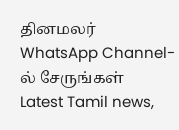தினமலர் WhatsApp Channel-ல் சேருங்கள்
Latest Tamil news,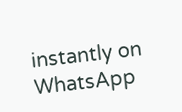instantly on WhatsApp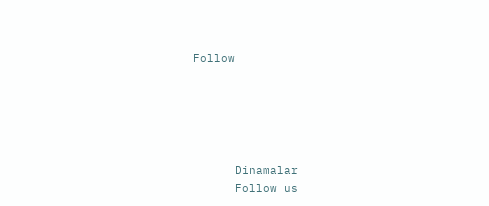Follow





      Dinamalar
      Follow us